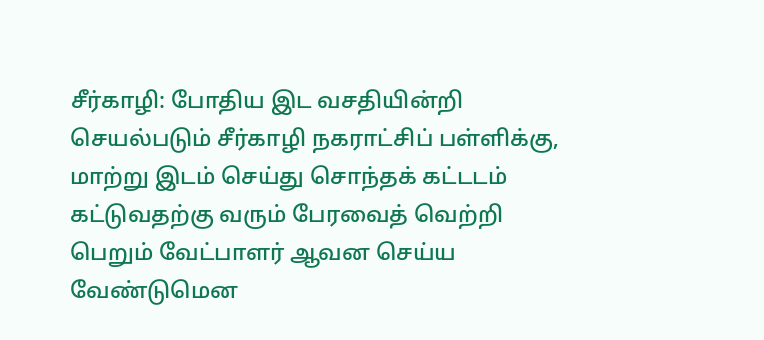சீர்காழி: போதிய இட வசதியின்றி செயல்படும் சீர்காழி நகராட்சிப் பள்ளிக்கு, மாற்று இடம் செய்து சொந்தக் கட்டடம் கட்டுவதற்கு வரும் பேரவைத் வெற்றி பெறும் வேட்பாளர் ஆவன செய்ய வேண்டுமென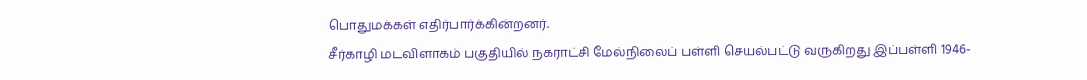பொதுமக்கள் எதிர்பார்க்கின்றனர்.
சீர்காழி மடவிளாகம் பகுதியில் நகராட்சி மேல்நிலைப் பள்ளி செயல்பட்டு வருகிறது இப்பள்ளி 1946-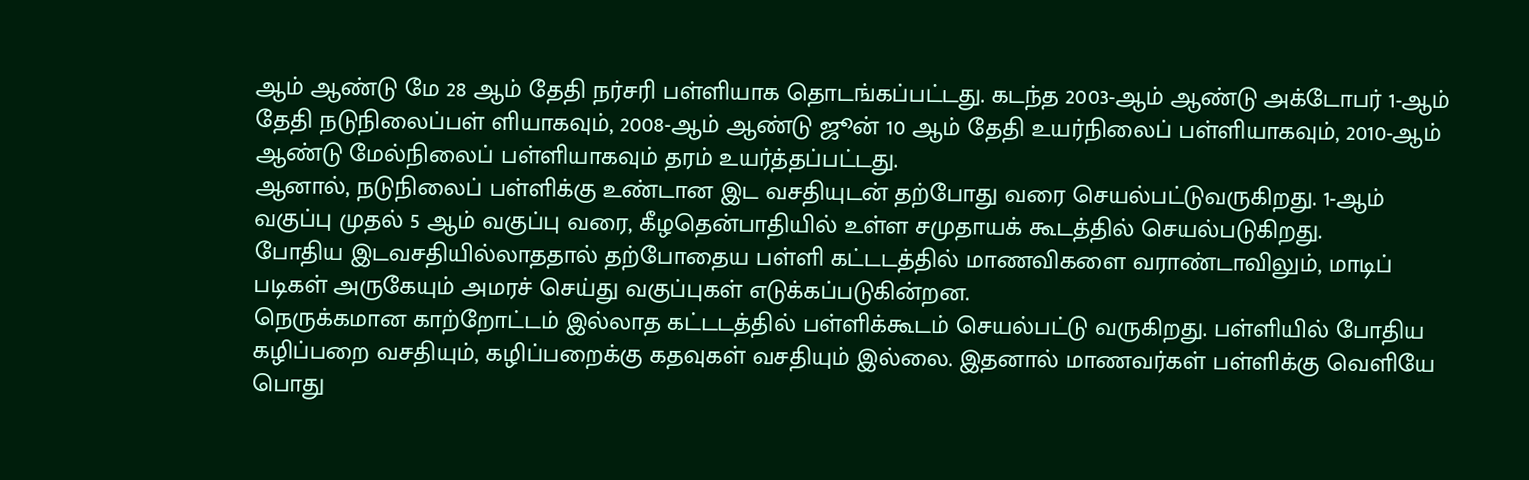ஆம் ஆண்டு மே 28 ஆம் தேதி நர்சரி பள்ளியாக தொடங்கப்பட்டது. கடந்த 2003-ஆம் ஆண்டு அக்டோபர் 1-ஆம் தேதி நடுநிலைப்பள் ளியாகவும், 2008-ஆம் ஆண்டு ஜூன் 10 ஆம் தேதி உயர்நிலைப் பள்ளியாகவும், 2010-ஆம் ஆண்டு மேல்நிலைப் பள்ளியாகவும் தரம் உயர்த்தப்பட்டது.
ஆனால், நடுநிலைப் பள்ளிக்கு உண்டான இட வசதியுடன் தற்போது வரை செயல்பட்டுவருகிறது. 1-ஆம் வகுப்பு முதல் 5 ஆம் வகுப்பு வரை, கீழதென்பாதியில் உள்ள சமுதாயக் கூடத்தில் செயல்படுகிறது.
போதிய இடவசதியில்லாததால் தற்போதைய பள்ளி கட்டடத்தில் மாணவிகளை வராண்டாவிலும், மாடிப் படிகள் அருகேயும் அமரச் செய்து வகுப்புகள் எடுக்கப்படுகின்றன.
நெருக்கமான காற்றோட்டம் இல்லாத கட்டடத்தில் பள்ளிக்கூடம் செயல்பட்டு வருகிறது. பள்ளியில் போதிய கழிப்பறை வசதியும், கழிப்பறைக்கு கதவுகள் வசதியும் இல்லை. இதனால் மாணவர்கள் பள்ளிக்கு வெளியே பொது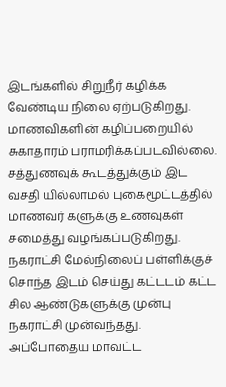இடங்களில் சிறுநீர் கழிக்க வேண்டிய நிலை ஏற்படுகிறது. மாணவிகளின் கழிப்பறையில் சுகாதாரம் பராமரிக்கப்படவில்லை. சத்துணவுக் கூடத்துக்கும் இட வசதி யில்லாமல் புகைமூட்டத்தில் மாணவர் களுக்கு உணவுகள் சமைத்து வழங்கப்படுகிறது.
நகராட்சி மேல்நிலைப் பள்ளிக்குச் சொந்த இடம் செய்து கட்டடம் கட்ட சில ஆண்டுகளுக்கு முன்பு நகராட்சி முன்வந்தது. அப்போதைய மாவட்ட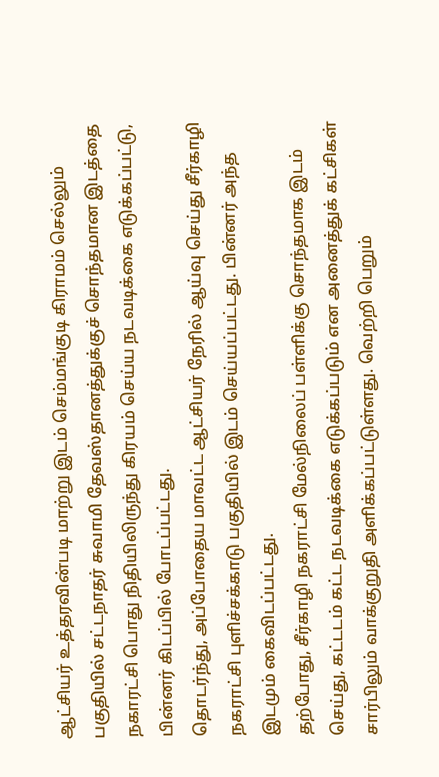ஆட்சியர் உத்தரவின்படி மாற்று இடம் செம்மங்குடி கிராமம் செல்லும் பகுதியில் சட்டநாதர் சுவாமி தேவஸ்தானத்துக்குச் சொந்தமான இடத்தை நகாரட்சி பொது நிதியிலிருந்து கிரயம் செய்ய நடவடிக்கை எடுக்கப்பட்டு, பின்னர் கிடப்பில் போடப்பட்டது.
தொடர்ந்து, அப்போதைய மாவட்ட ஆட்சியர் நேரில் ஆய்வு செய்து சீர்காழி நகராட்சி புளிச்சக்காடு பகுதியில் இடம் செய்யப்பட்டது. பின்னர் அந்த இடமும் கைவிடப்பட்டது.
தற்போது, சீர்காழி நகராட்சி மேல்நிலைப் பள்ளிக்கு சொந்தமாக இடம் செய்து, கட்டடம் கட்ட நடவடிக்கை எடுக்கப்படும் என அனைத்துக் கட்சிகள் சார்பிலும் வாக்குறுதி அளிக்கப்பட்டுள்ளது. வெற்றி பெறும்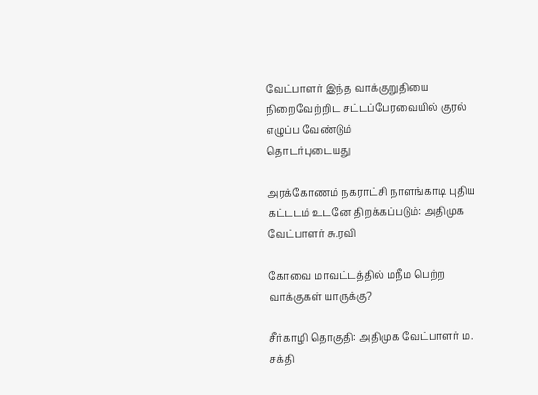வேட்பாளர் இந்த வாக்குறுதியை நிறைவேற்றிட சட்டப்பேரவையில் குரல் எழுப்ப வேண்டும்
தொடர்புடையது

அரக்கோணம் நகராட்சி நாளங்காடி புதிய கட்டடம் உடனே திறக்கப்படும்: அதிமுக வேட்பாளர் சு.ரவி

கோவை மாவட்டத்தில் மநீம பெற்ற வாக்குகள் யாருக்கு?

சீர்காழி தொகுதி: அதிமுக வேட்பாளர் ம. சக்தி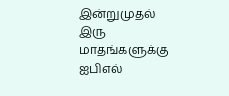இன்றுமுதல் இரு மாதங்களுக்கு ஐபிஎல்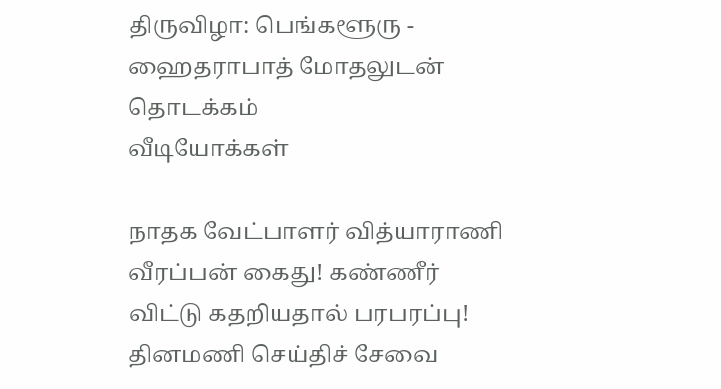திருவிழா: பெங்களூரு - ஹைதராபாத் மோதலுடன் தொடக்கம்
வீடியோக்கள்

நாதக வேட்பாளர் வித்யாராணி வீரப்பன் கைது! கண்ணீர் விட்டு கதறியதால் பரபரப்பு!
தினமணி செய்திச் சேவை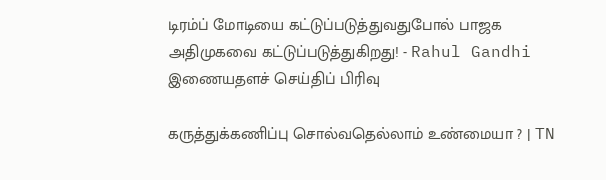டிரம்ப் மோடியை கட்டுப்படுத்துவதுபோல் பாஜக அதிமுகவை கட்டுப்படுத்துகிறது! - Rahul Gandhi
இணையதளச் செய்திப் பிரிவு

கருத்துக்கணிப்பு சொல்வதெல்லாம் உண்மையா ? | TN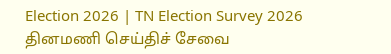Election 2026 | TN Election Survey 2026
தினமணி செய்திச் சேவை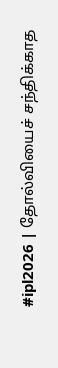#ipl2026 | தோல்வியைச் சந்திக்காத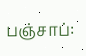பஞ்சாப்: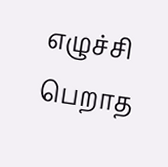எழுச்சி பெறாத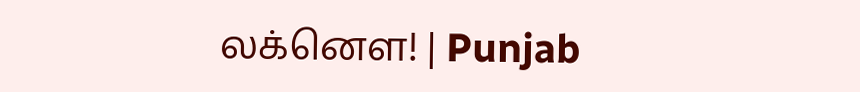லக்னௌ! | Punjab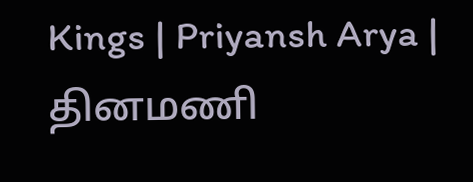Kings | Priyansh Arya |
தினமணி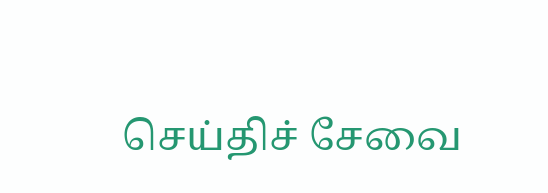செய்திச் சேவை